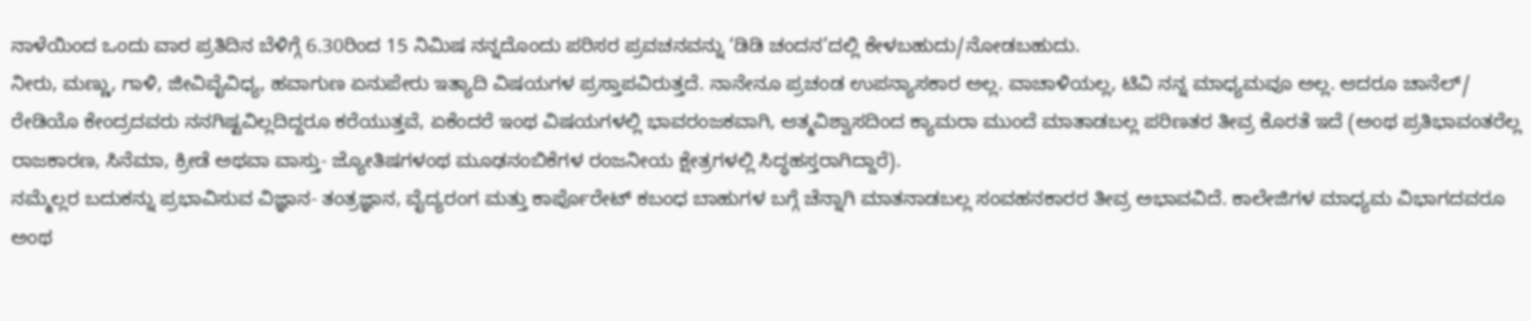ನಾಳೆಯಿಂದ ಒಂದು ವಾರ ಪ್ರತಿದಿನ ಬೆಳಿಗ್ಗೆ 6.30ರಿಂದ 15 ನಿಮಿಷ ನನ್ನದೊಂದು ಪರಿಸರ ಪ್ರವಚನವನ್ನು ‘ಡಿಡಿ ಚಂದನ’ದಲ್ಲಿ ಕೇಳಬಹುದು/ನೋಡಬಹುದು.
ನೀರು, ಮಣ್ಣು, ಗಾಳಿ, ಜೀವಿವೈವಿಧ್ಯ, ಹವಾಗುಣ ಏನುಪೇರು ಇತ್ಯಾದಿ ವಿಷಯಗಳ ಪ್ರಸ್ತಾಪವಿರುತ್ತದೆ. ನಾನೇನೂ ಪ್ರಚಂಡ ಉಪನ್ಯಾಸಕಾರ ಅಲ್ಲ. ವಾಚಾಳಿಯಲ್ಲ, ಟಿವಿ ನನ್ನ ಮಾಧ್ಯಮವೂ ಅಲ್ಲ. ಆದರೂ ಚಾನೆಲ್/ ರೇಡಿಯೊ ಕೇಂದ್ರದವರು ನನಗಿಷ್ಟವಿಲ್ಲದಿದ್ದರೂ ಕರೆಯುತ್ತವೆ, ಏಕೆಂದರೆ ಇಂಥ ವಿಷಯಗಳಲ್ಲಿ ಭಾವರಂಜಕವಾಗಿ, ಆತ್ಮವಿಶ್ವಾಸದಿಂದ ಕ್ಯಾಮರಾ ಮುಂದೆ ಮಾತಾಡಬಲ್ಲ ಪರಿಣತರ ತೀವ್ರ ಕೊರತೆ ಇದೆ (ಅಂಥ ಪ್ರತಿಭಾವಂತರೆಲ್ಲ ರಾಜಕಾರಣ, ಸಿನೆಮಾ, ಕ್ರೀಡೆ ಅಥವಾ ವಾಸ್ತು- ಜ್ಯೋತಿಷಗಳಂಥ ಮೂಢನಂಬಿಕೆಗಳ ರಂಜನೀಯ ಕ್ಷೇತ್ರಗಳಲ್ಲಿ ಸಿದ್ಧಹಸ್ತರಾಗಿದ್ದಾರೆ).
ನಮ್ಮೆಲ್ಲರ ಬದುಕನ್ನು ಪ್ರಭಾವಿಸುವ ವಿಜ್ಞಾನ- ತಂತ್ರಜ್ಞಾನ, ವೈದ್ಯರಂಗ ಮತ್ತು ಕಾರ್ಪೊರೇಟ್ ಕಬಂಧ ಬಾಹುಗಳ ಬಗ್ಗೆ ಚೆನ್ನಾಗಿ ಮಾತನಾಡಬಲ್ಲ ಸಂವಹನಕಾರರ ತೀವ್ರ ಅಭಾವವಿದೆ. ಕಾಲೇಜಿಗಳ ಮಾಧ್ಯಮ ವಿಭಾಗದವರೂ ಅಂಥ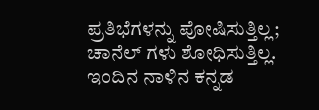ಪ್ರತಿಭೆಗಳನ್ನು ಪೋಷಿಸುತ್ತಿಲ್ಲ; ಚಾನೆಲ್ ಗಳು ಶೋಧಿಸುತ್ತಿಲ್ಲ. ಇಂದಿನ ನಾಳಿನ ಕನ್ನಡ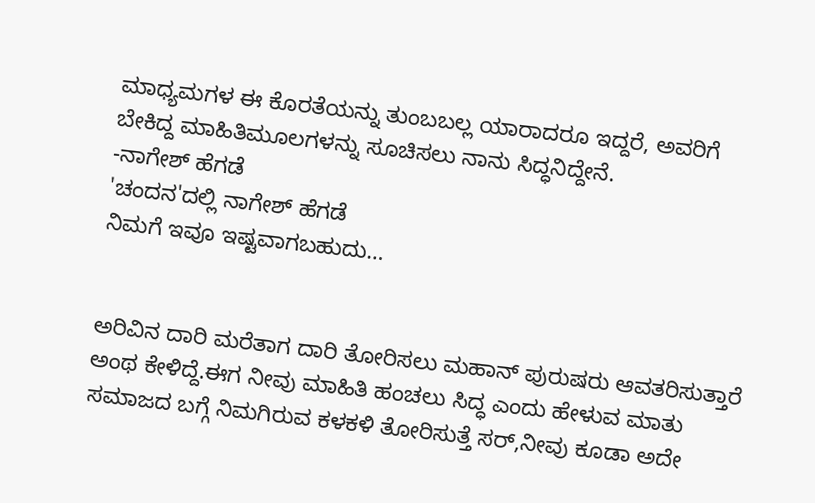ಮಾಧ್ಯಮಗಳ ಈ ಕೊರತೆಯನ್ನು ತುಂಬಬಲ್ಲ ಯಾರಾದರೂ ಇದ್ದರೆ, ಅವರಿಗೆ ಬೇಕಿದ್ದ ಮಾಹಿತಿಮೂಲಗಳನ್ನು ಸೂಚಿಸಲು ನಾನು ಸಿದ್ಧನಿದ್ದೇನೆ.
-ನಾಗೇಶ್ ಹೆಗಡೆ
'ಚಂದನ'ದಲ್ಲಿ ನಾಗೇಶ್ ಹೆಗಡೆ
ನಿಮಗೆ ಇವೂ ಇಷ್ಟವಾಗಬಹುದು…


ಅರಿವಿನ ದಾರಿ ಮರೆತಾಗ ದಾರಿ ತೋರಿಸಲು ಮಹಾನ್ ಪುರುಷರು ಆವತರಿಸುತ್ತಾರೆ ಅಂಥ ಕೇಳಿದ್ದೆ.ಈಗ ನೀವು ಮಾಹಿತಿ ಹಂಚಲು ಸಿದ್ಧ ಎಂದು ಹೇಳುವ ಮಾತು ಸಮಾಜದ ಬಗ್ಗೆ ನಿಮಗಿರುವ ಕಳಕಳಿ ತೋರಿಸುತ್ತೆ ಸರ್,ನೀವು ಕೂಡಾ ಅದೇ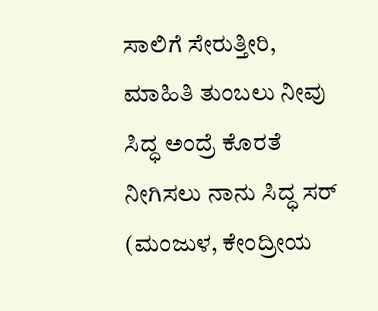ಸಾಲಿಗೆ ಸೇರುತ್ತೀರಿ, ಮಾಹಿತಿ ತುಂಬಲು ನೀವು ಸಿದ್ಧ ಅಂದ್ರೆ ಕೊರತೆ ನೀಗಿಸಲು ನಾನು ಸಿದ್ಧ ಸರ್
(ಮಂಜುಳ, ಕೇಂದ್ರೀಯ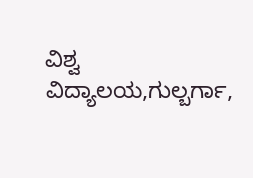ವಿಶ್ವ ವಿದ್ಯಾಲಯ,ಗುಲ್ಬರ್ಗಾ,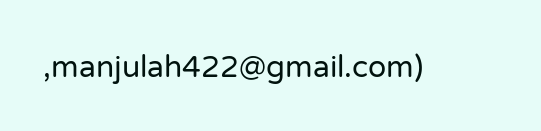,manjulah422@gmail.com)